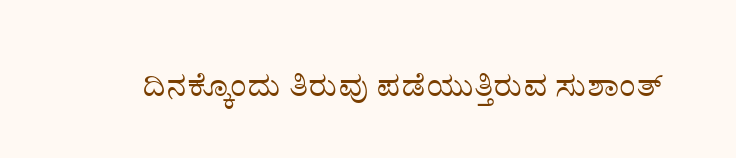ದಿನಕ್ಕೊಂದು ತಿರುವು ಪಡೆಯುತ್ತಿರುವ ಸುಶಾಂತ್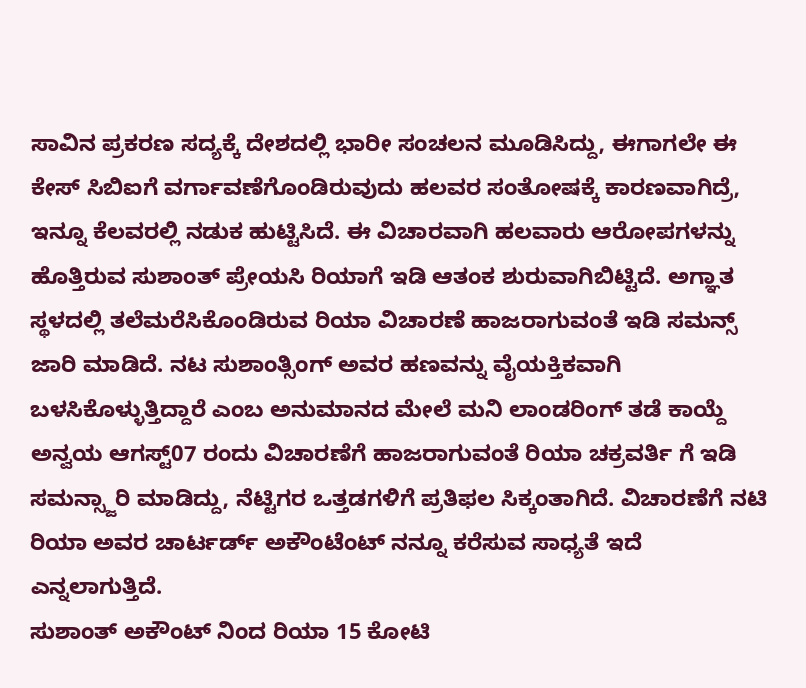ಸಾವಿನ ಪ್ರಕರಣ ಸದ್ಯಕ್ಕೆ ದೇಶದಲ್ಲಿ ಭಾರೀ ಸಂಚಲನ ಮೂಡಿಸಿದ್ದು, ಈಗಾಗಲೇ ಈ ಕೇಸ್ ಸಿಬಿಐಗೆ ವರ್ಗಾವಣೆಗೊಂಡಿರುವುದು ಹಲವರ ಸಂತೋಷಕ್ಕೆ ಕಾರಣವಾಗಿದ್ರೆ, ಇನ್ನೂ ಕೆಲವರಲ್ಲಿ ನಡುಕ ಹುಟ್ಟಿಸಿದೆ. ಈ ವಿಚಾರವಾಗಿ ಹಲವಾರು ಆರೋಪಗಳನ್ನು ಹೊತ್ತಿರುವ ಸುಶಾಂತ್ ಪ್ರೇಯಸಿ ರಿಯಾಗೆ ಇಡಿ ಆತಂಕ ಶುರುವಾಗಿಬಿಟ್ಟಿದೆ. ಅಗ್ಞಾತ ಸ್ಥಳದಲ್ಲಿ ತಲೆಮರೆಸಿಕೊಂಡಿರುವ ರಿಯಾ ವಿಚಾರಣೆ ಹಾಜರಾಗುವಂತೆ ಇಡಿ ಸಮನ್ಸ್ ಜಾರಿ ಮಾಡಿದೆ. ನಟ ಸುಶಾಂತ್ಸಿಂಗ್ ಅವರ ಹಣವನ್ನು ವೈಯಕ್ತಿಕವಾಗಿ ಬಳಸಿಕೊಳ್ಳುತ್ತಿದ್ದಾರೆ ಎಂಬ ಅನುಮಾನದ ಮೇಲೆ ಮನಿ ಲಾಂಡರಿಂಗ್ ತಡೆ ಕಾಯ್ದೆ ಅನ್ವಯ ಆಗಸ್ಟ್07 ರಂದು ವಿಚಾರಣೆಗೆ ಹಾಜರಾಗುವಂತೆ ರಿಯಾ ಚಕ್ರವರ್ತಿ ಗೆ ಇಡಿ ಸಮನ್ಸ್ಜಾರಿ ಮಾಡಿದ್ದು, ನೆಟ್ಟಿಗರ ಒತ್ತಡಗಳಿಗೆ ಪ್ರತಿಫಲ ಸಿಕ್ಕಂತಾಗಿದೆ. ವಿಚಾರಣೆಗೆ ನಟಿ ರಿಯಾ ಅವರ ಚಾರ್ಟರ್ಡ್ ಅಕೌಂಟೆಂಟ್ ನನ್ನೂ ಕರೆಸುವ ಸಾಧ್ಯತೆ ಇದೆ ಎನ್ನಲಾಗುತ್ತಿದೆ.
ಸುಶಾಂತ್ ಅಕೌಂಟ್ ನಿಂದ ರಿಯಾ 15 ಕೋಟಿ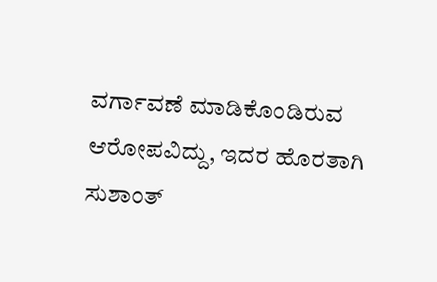ವರ್ಗಾವಣೆ ಮಾಡಿಕೊಂಡಿರುವ ಆರೋಪವಿದ್ದು, ಇದರ ಹೊರತಾಗಿ ಸುಶಾಂತ್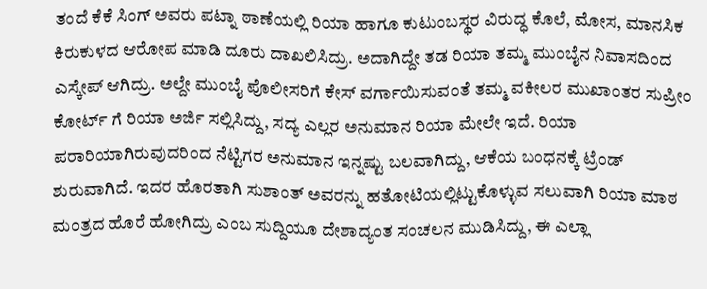ತಂದೆ ಕೆಕೆ ಸಿಂಗ್ ಅವರು ಪಟ್ನಾ ಠಾಣೆಯಲ್ಲಿ ರಿಯಾ ಹಾಗೂ ಕುಟುಂಬಸ್ಥರ ವಿರುದ್ಧ ಕೊಲೆ, ಮೋಸ, ಮಾನಸಿಕ ಕಿರುಕುಳದ ಆರೋಪ ಮಾಡಿ ದೂರು ದಾಖಲಿಸಿದ್ರು. ಅದಾಗಿದ್ದೇ ತಡ ರಿಯಾ ತಮ್ಮ ಮುಂಬೈನ ನಿವಾಸದಿಂದ ಎಸ್ಕೇಪ್ ಆಗಿದ್ರು. ಅಲ್ದೇ ಮುಂಬೈ ಪೊಲೀಸರಿಗೆ ಕೇಸ್ ವರ್ಗಾಯಿಸುವಂತೆ ತಮ್ಮ ವಕೀಲರ ಮುಖಾಂತರ ಸುಪ್ರೀಂ ಕೋರ್ಟ್ ಗೆ ರಿಯಾ ಅರ್ಜಿ ಸಲ್ಲಿಸಿದ್ದು, ಸದ್ಯ ಎಲ್ಲರ ಅನುಮಾನ ರಿಯಾ ಮೇಲೇ ಇದೆ. ರಿಯಾ ಪರಾರಿಯಾಗಿರುವುದರಿಂದ ನೆಟ್ಟಿಗರ ಅನುಮಾನ ಇನ್ನಷ್ಟು ಬಲವಾಗಿದ್ದು, ಆಕೆಯ ಬಂಧನಕ್ಕೆ ಟ್ರೆಂಡ್ ಶುರುವಾಗಿದೆ. ಇದರ ಹೊರತಾಗಿ ಸುಶಾಂತ್ ಅವರನ್ನು ಹತೋಟಿಯಲ್ಲಿಟ್ಟುಕೊಳ್ಳುವ ಸಲುವಾಗಿ ರಿಯಾ ಮಾಠ ಮಂತ್ರದ ಹೊರೆ ಹೋಗಿದ್ರು ಎಂಬ ಸುದ್ದಿಯೂ ದೇಶಾದ್ಯಂತ ಸಂಚಲನ ಮುಡಿಸಿದ್ದು, ಈ ಎಲ್ಲಾ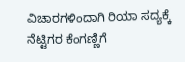ವಿಚಾರಗಳಿಂದಾಗಿ ರಿಯಾ ಸದ್ಯಕ್ಕೆ ನೆಟ್ಟಿಗರ ಕೆಂಗಣ್ಣಿಗೆ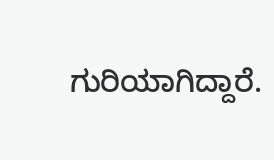ಗುರಿಯಾಗಿದ್ದಾರೆ.